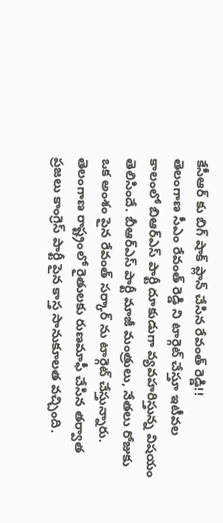కేసీఆర్ కు బిగ్ షాక్ ప్లాన్ చేసిన రేవంత్ రెడ్డి!!
తెలంగాణ సీఎం రేవంత్ రెడ్డి ని టార్గెట్ చేస్తూ ఇటీవల కాలంలో బిఆర్ఎస్ పార్టీ దూకుడుగా వ్యవహరిస్తున్న విషయం తెలిసిందే. బీఆర్ఎస్ పార్టీ మాజీ మంత్రులు, నేతలు రోజుకు ఒక అంశం పైన రేవంత్ సర్కార్ ను టార్గెట్ చేస్తున్నారు. తెలంగాణ రాష్ట్రంలో రైతులకు రుణమాఫీ చేసిన తర్వాత ప్రజలు కాంగ్రెస్ పార్టీ పైన కాస్త సానుకూలత వచ్చింది.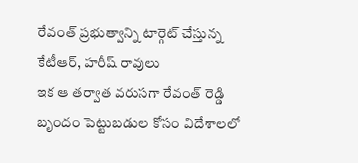రేవంత్ ప్రభుత్వాన్ని టార్గెట్ చేస్తున్న కేటీఆర్, హరీష్ రావులు
ఇక ఆ తర్వాత వరుసగా రేవంత్ రెడ్డి బృందం పెట్టుబడుల కోసం విదేశాలలో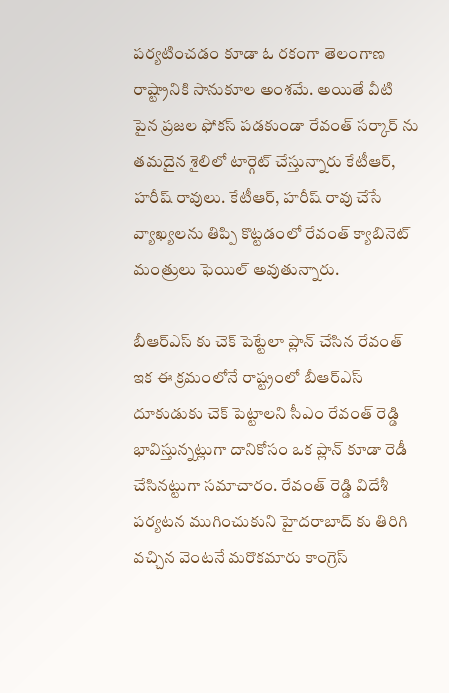పర్యటించడం కూడా ఓ రకంగా తెలంగాణ రాష్ట్రానికి సానుకూల అంశమే. అయితే వీటి పైన ప్రజల ఫోకస్ పడకుండా రేవంత్ సర్కార్ ను తమదైన శైలిలో టార్గెట్ చేస్తున్నారు కేటీఆర్, హరీష్ రావులు. కేటీఆర్, హరీష్ రావు చేసే వ్యాఖ్యలను తిప్పి కొట్టడంలో రేవంత్ క్యాబినెట్ మంత్రులు ఫెయిల్ అవుతున్నారు.

బీఆర్ఎస్ కు చెక్ పెట్టేలా ప్లాన్ చేసిన రేవంత్
ఇక ఈ క్రమంలోనే రాష్ట్రంలో బీఆర్ఎస్ దూకుడుకు చెక్ పెట్టాలని సీఎం రేవంత్ రెడ్డి భావిస్తున్నట్లుగా దానికోసం ఒక ప్లాన్ కూడా రెడీ చేసినట్టుగా సమాచారం. రేవంత్ రెడ్డి విదేశీ పర్యటన ముగించుకుని హైదరాబాద్ కు తిరిగి వచ్చిన వెంటనే మరొకమారు కాంగ్రెస్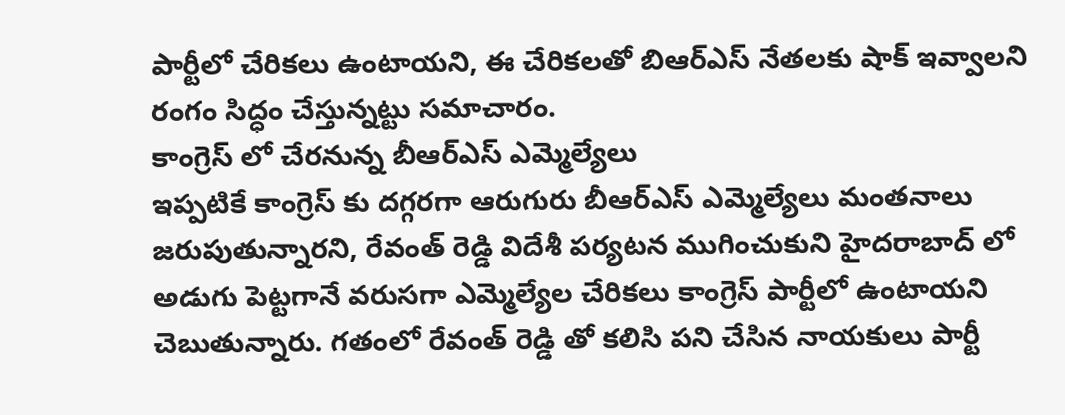పార్టీలో చేరికలు ఉంటాయని, ఈ చేరికలతో బిఆర్ఎస్ నేతలకు షాక్ ఇవ్వాలని రంగం సిద్ధం చేస్తున్నట్టు సమాచారం.
కాంగ్రెస్ లో చేరనున్న బీఆర్ఎస్ ఎమ్మెల్యేలు
ఇప్పటికే కాంగ్రెస్ కు దగ్గరగా ఆరుగురు బీఆర్ఎస్ ఎమ్మెల్యేలు మంతనాలు జరుపుతున్నారని, రేవంత్ రెడ్డి విదేశీ పర్యటన ముగించుకుని హైదరాబాద్ లో అడుగు పెట్టగానే వరుసగా ఎమ్మెల్యేల చేరికలు కాంగ్రెస్ పార్టీలో ఉంటాయని చెబుతున్నారు. గతంలో రేవంత్ రెడ్డి తో కలిసి పని చేసిన నాయకులు పార్టీ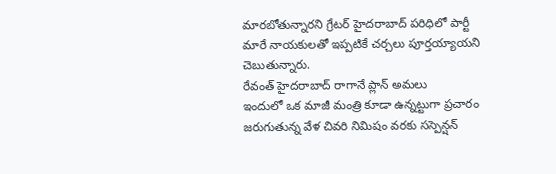మారబోతున్నారని గ్రేటర్ హైదరాబాద్ పరిధిలో పార్టీ మారే నాయకులతో ఇప్పటికే చర్చలు పూర్తయ్యాయని చెబుతున్నారు.
రేవంత్ హైదరాబాద్ రాగానే ప్లాన్ అమలు
ఇందులో ఒక మాజీ మంత్రి కూడా ఉన్నట్టుగా ప్రచారం జరుగుతున్న వేళ చివరి నిమిషం వరకు సస్పెన్షన్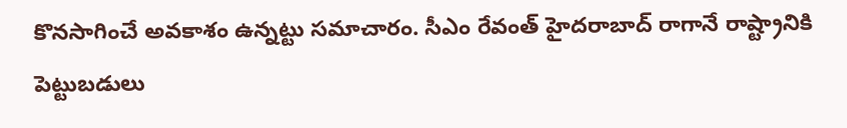కొనసాగించే అవకాశం ఉన్నట్టు సమాచారం. సీఎం రేవంత్ హైదరాబాద్ రాగానే రాష్ట్రానికి పెట్టుబడులు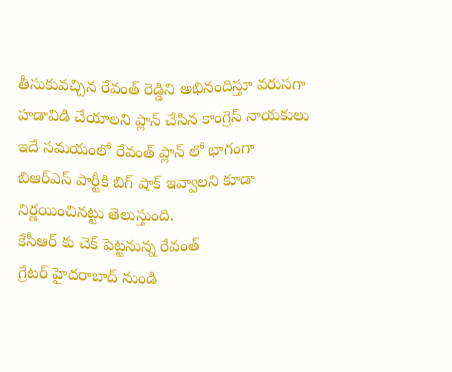తీసుకువచ్చిన రేవంత్ రెడ్డిని అభినందిస్తూ వరుసగా హడావిడి చేయాలని ప్లాన్ చేసిన కాంగ్రెస్ నాయకులు ఇదే సమయంలో రేవంత్ ప్లాన్ లో భాగంగా బిఆర్ఎస్ పార్టీకి బిగ్ షాక్ ఇవ్వాలని కూడా నిర్ణయించినట్టు తెలుస్తుంది.
కేసీఆర్ కు చెక్ పెట్టనున్న రేవంత్
గ్రేటర్ హైదరాబాద్ నుండి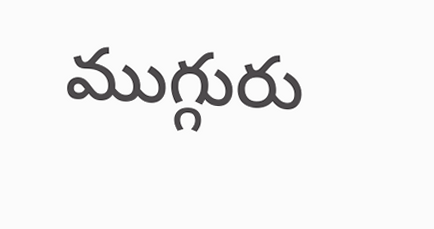ముగ్గురు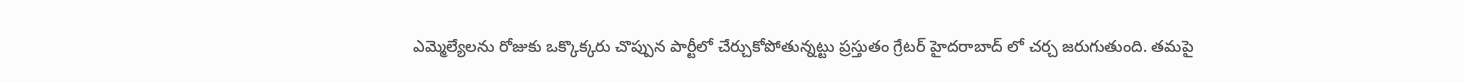ఎమ్మెల్యేలను రోజుకు ఒక్కొక్కరు చొప్పున పార్టీలో చేర్చుకోపోతున్నట్టు ప్రస్తుతం గ్రేటర్ హైదరాబాద్ లో చర్చ జరుగుతుంది. తమపై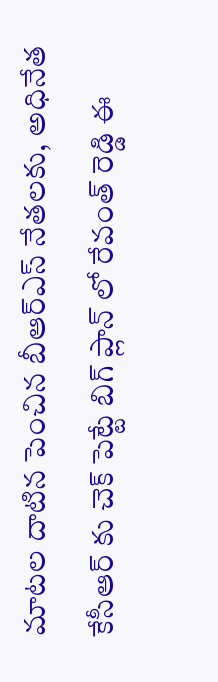మాటల దాటిన పెంచిన బీఆర్ఎస్ నేతలకు, అధినేత కేసీఆర్ కు చెక్ పెట్టే బిగ్ ప్లాన్ లో రేవంత్ రెడ్డి ఈ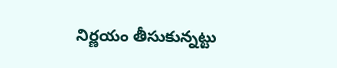నిర్ణయం తీసుకున్నట్టు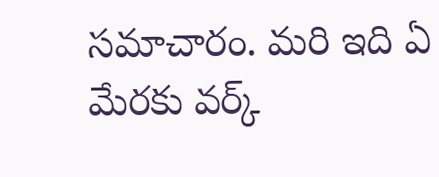సమాచారం. మరి ఇది ఏ మేరకు వర్క్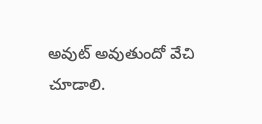అవుట్ అవుతుందో వేచి చూడాలి.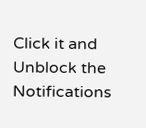Click it and Unblock the Notifications